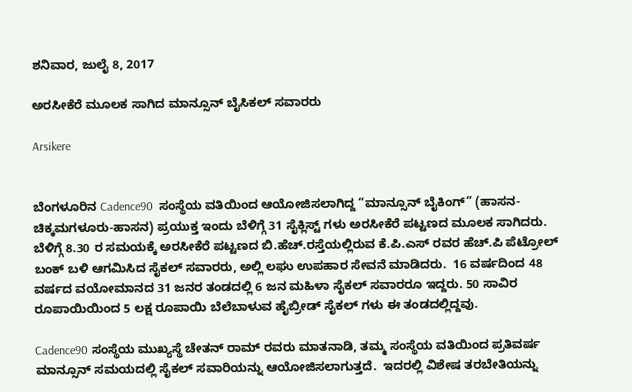ಶನಿವಾರ, ಜುಲೈ 8, 2017

ಅರಸೀಕೆರೆ ಮೂಲಕ ಸಾಗಿದ ಮಾನ್ಸೂನ್ ಬೈಸಿಕಲ್ ಸವಾರರು

Arsikere


ಬೆಂಗಳೂರಿನ Cadence90  ಸಂಸ್ಥೆಯ ವತಿಯಿಂದ ಆಯೋಜಿಸಲಾಗಿದ್ದ “ಮಾನ್ಸೂನ್ ಬೈಕಿಂಗ್” (ಹಾಸನ-ಚಿಕ್ಕಮಗಳೂರು-ಹಾಸನ) ಪ್ರಯುಕ್ತ ಇಂದು ಬೆಳಿಗ್ಗೆ 31 ಸೈಕ್ಲಿಸ್ಟ್ ಗಳು ಅರಸೀಕೆರೆ ಪಟ್ಟಣದ ಮೂಲಕ ಸಾಗಿದರು.  ಬೆಳಿಗ್ಗೆ 8.30 ರ ಸಮಯಕ್ಕೆ ಅರಸೀಕೆರೆ ಪಟ್ಟಣದ ಬಿ.ಹೆಚ್.ರಸ್ತೆಯಲ್ಲಿರುವ ಕೆ.ಪಿ.ಎಸ್ ರವರ ಹೆಚ್.ಪಿ ಪೆಟ್ರೋಲ್ ಬಂಕ್ ಬಳಿ ಆಗಮಿಸಿದ ಸೈಕಲ್ ಸವಾರರು, ಅಲ್ಲಿ ಲಘು ಉಪಹಾರ ಸೇವನೆ ಮಾಡಿದರು.  16 ವರ್ಷದಿಂದ 48 ವರ್ಷದ ವಯೋಮಾನದ 31 ಜನರ ತಂಡದಲ್ಲಿ 6 ಜನ ಮಹಿಳಾ ಸೈಕಲ್ ಸವಾರರೂ ಇದ್ದರು. 50 ಸಾವಿರ ರೂಪಾಯಿಯಿಂದ 5 ಲಕ್ಷ ರೂಪಾಯಿ ಬೆಲೆಬಾಳುವ ಹೈಬ್ರೀಡ್ ಸೈಕಲ್ ಗಳು ಈ ತಂಡದಲ್ಲಿದ್ದವು.

Cadence90 ಸಂಸ್ಥೆಯ ಮುಖ್ಯಸ್ಥೆ ಚೇತನ್ ರಾಮ್ ರವರು ಮಾತನಾಡಿ, ತಮ್ಮ ಸಂಸ್ಥೆಯ ವತಿಯಿಂದ ಪ್ರತಿವರ್ಷ ಮಾನ್ಸೂನ್ ಸಮಯದಲ್ಲಿ ಸೈಕಲ್ ಸವಾರಿಯನ್ನು ಆಯೋಜಿಸಲಾಗುತ್ತದೆ.  ಇದರಲ್ಲಿ ವಿಶೇಷ ತರಬೇತಿಯನ್ನು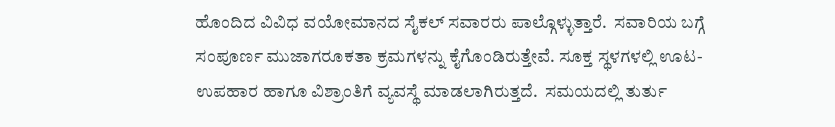ಹೊಂದಿದ ವಿವಿಧ ವಯೋಮಾನದ ಸೈಕಲ್ ಸವಾರರು ಪಾಲ್ಗೊಳ್ಳುತ್ತಾರೆ.  ಸವಾರಿಯ ಬಗ್ಗೆ ಸಂಪೂರ್ಣ ಮುಜಾಗರೂಕತಾ ಕ್ರಮಗಳನ್ನು ಕೈಗೊಂಡಿರುತ್ತೇವೆ. ಸೂಕ್ತ ಸ್ಥಳಗಳಲ್ಲಿ ಊಟ-ಉಪಹಾರ ಹಾಗೂ ವಿಶ್ರಾಂತಿಗೆ ವ್ಯವಸ್ಥೆ ಮಾಡಲಾಗಿರುತ್ತದೆ.  ಸಮಯದಲ್ಲಿ ತುರ್ತು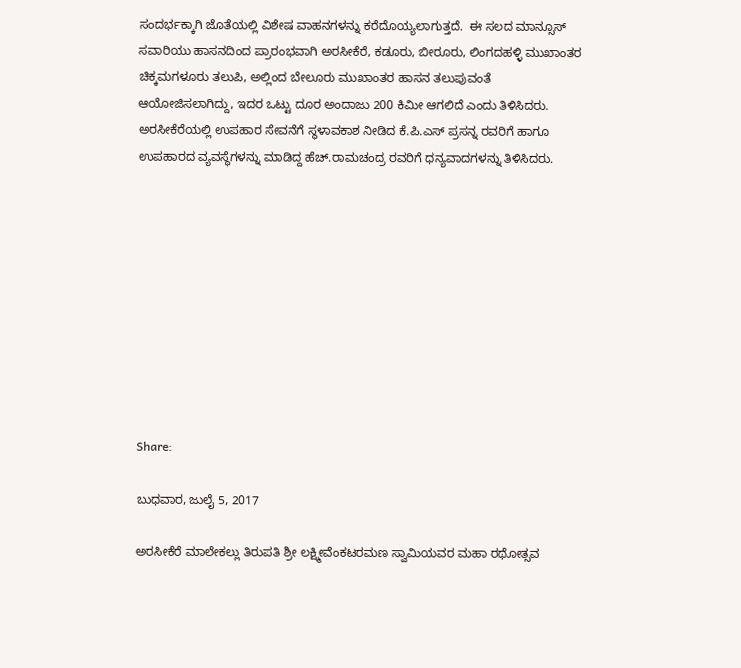ಸಂದರ್ಭಕ್ಕಾಗಿ ಜೊತೆಯಲ್ಲಿ ವಿಶೇಷ ವಾಹನಗಳನ್ನು ಕರೆದೊಯ್ಯಲಾಗುತ್ತದೆ.  ಈ ಸಲದ ಮಾನ್ಸೂಸ್ ಸವಾರಿಯು ಹಾಸನದಿಂದ ಪ್ರಾರಂಭವಾಗಿ ಅರಸೀಕೆರೆ, ಕಡೂರು, ಬೀರೂರು, ಲಿಂಗದಹಳ್ಳಿ ಮುಖಾಂತರ ಚಿಕ್ಕಮಗಳೂರು ತಲುಪಿ, ಅಲ್ಲಿಂದ ಬೇಲೂರು ಮುಖಾಂತರ ಹಾಸನ ತಲುಪುವಂತೆ ಆಯೋಜಿಸಲಾಗಿದ್ದು, ಇದರ ಒಟ್ಟು ದೂರ ಅಂದಾಜು 200 ಕಿಮೀ ಆಗಲಿದೆ ಎಂದು ತಿಳಿಸಿದರು.  ಅರಸೀಕೆರೆಯಲ್ಲಿ ಉಪಹಾರ ಸೇವನೆಗೆ ಸ್ಥಳಾವಕಾಶ ನೀಡಿದ ಕೆ.ಪಿ.ಎಸ್ ಪ್ರಸನ್ನ ರವರಿಗೆ ಹಾಗೂ ಉಪಹಾರದ ವ್ಯವಸ್ಥೆಗಳನ್ನು ಮಾಡಿದ್ದ ಹೆಚ್.ರಾಮಚಂದ್ರ ರವರಿಗೆ ಧನ್ಯವಾದಗಳನ್ನು ತಿಳಿಸಿದರು.










Share:

ಬುಧವಾರ, ಜುಲೈ 5, 2017

ಅರಸೀಕೆರೆ ಮಾಲೇಕಲ್ಲು ತಿರುಪತಿ ಶ್ರೀ ಲಕ್ಷ್ಮೀವೆಂಕಟರಮಣ ಸ್ವಾಮಿಯವರ ಮಹಾ ರಥೋತ್ಸವ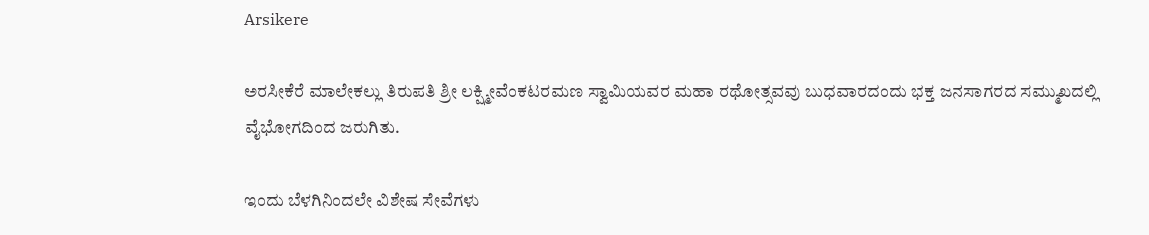Arsikere

ಅರಸೀಕೆರೆ ಮಾಲೇಕಲ್ಲು ತಿರುಪತಿ ಶ್ರೀ ಲಕ್ಷ್ಮೀವೆಂಕಟರಮಣ ಸ್ವಾಮಿಯವರ ಮಹಾ ರಥೋತ್ಸವವು ಬುಧವಾರದಂದು ಭಕ್ತ ಜನಸಾಗರದ ಸಮ್ಮುಖದಲ್ಲಿ ವೈಭೋಗದಿಂದ ಜರುಗಿತು.

ಇಂದು ಬೆಳಗಿನಿಂದಲೇ ವಿಶೇಷ ಸೇವೆಗಳು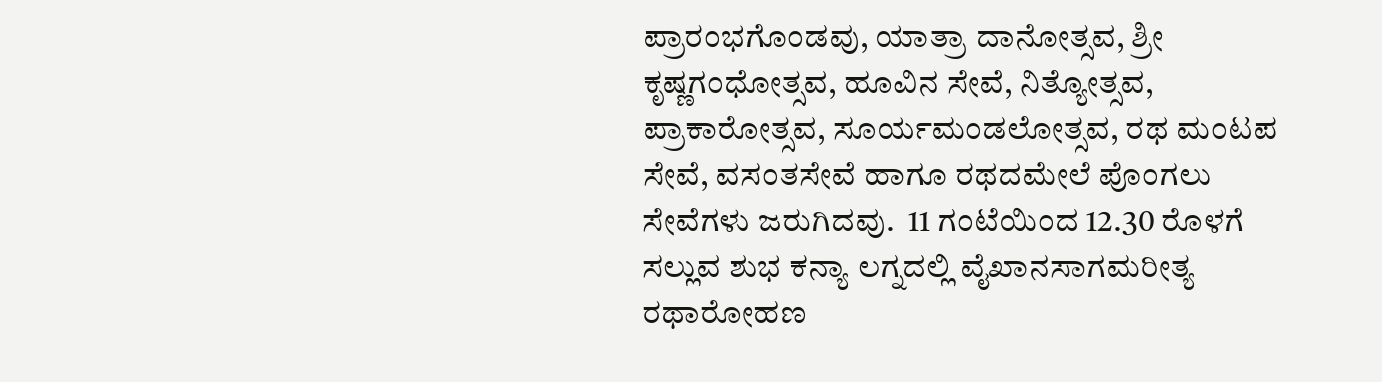ಪ್ರಾರಂಭಗೊಂಡವು, ಯಾತ್ರಾ ದಾನೋತ್ಸವ, ಶ್ರೀ ಕೃಷ್ಣಗಂಧೋತ್ಸವ, ಹೂವಿನ ಸೇವೆ, ನಿತ್ಯೋತ್ಸವ, ಪ್ರಾಕಾರೋತ್ಸವ, ಸೂರ್ಯಮಂಡಲೋತ್ಸವ, ರಥ ಮಂಟಪ ಸೇವೆ, ವಸಂತಸೇವೆ ಹಾಗೂ ರಥದಮೇಲೆ ಪೊಂಗಲು ಸೇವೆಗಳು ಜರುಗಿದವು.  11 ಗಂಟೆಯಿಂದ 12.30 ರೊಳಗೆ ಸಲ್ಲುವ ಶುಭ ಕನ್ಯಾ ಲಗ್ನದಲ್ಲಿ ವೈಖಾನಸಾಗಮರೀತ್ಯ ರಥಾರೋಹಣ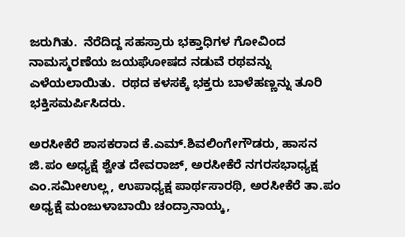ಜರುಗಿತು.  ನೆರೆದಿದ್ದ ಸಹಸ್ರಾರು ಭಕ್ತಾಧಿಗಳ ಗೋವಿಂದ ನಾಮಸ್ಮರಣೆಯ ಜಯಘೋಷದ ನಡುವೆ ರಥವನ್ನು ಎಳೆಯಲಾಯಿತು.  ರಥದ ಕಳಸಕ್ಕೆ ಭಕ್ತರು ಬಾಳೆಹಣ್ಣನ್ನು ತೂರಿ ಭಕ್ತಿಸಮರ್ಪಿಸಿದರು.

ಅರಸೀಕೆರೆ ಶಾಸಕರಾದ ಕೆ.ಎಮ್.ಶಿವಲಿಂಗೇಗೌಡರು, ಹಾಸನ ಜಿ.ಪಂ ಅಧ್ಯಕ್ಷೆ ಶ್ವೇತ ದೇವರಾಜ್, ಅರಸೀಕೆರೆ ನಗರಸಭಾಧ್ಯಕ್ಷ ಎಂ.ಸಮೀಉಲ್ಲ, ಉಪಾಧ್ಯಕ್ಷ ಪಾರ್ಥಸಾರಥಿ, ಅರಸೀಕೆರೆ ತಾ.ಪಂ ಅಧ್ಯಕ್ಷೆ ಮಂಜುಳಾಬಾಯಿ ಚಂದ್ರಾನಾಯ್ಕ,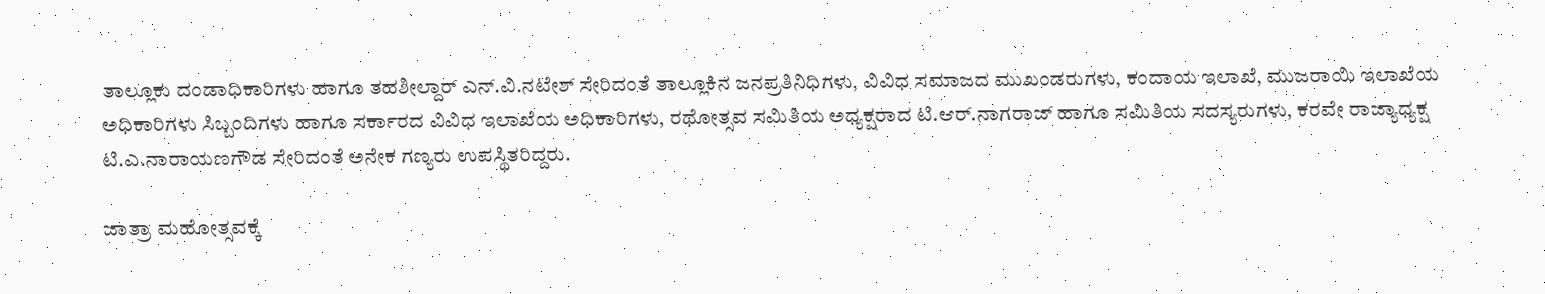ತಾಲ್ಲೂಕು ದಂಡಾಧಿಕಾರಿಗಳು ಹಾಗೂ ತಹಶೀಲ್ದಾರ್ ಎನ್.ವಿ.ನಟೇಶ್ ಸೇರಿದಂತೆ ತಾಲ್ಲೂಕಿನ ಜನಪ್ರತಿನಿಧಿಗಳು, ವಿವಿಧ ಸಮಾಜದ ಮುಖಂಡರುಗಳು, ಕಂದಾಯ ಇಲಾಖೆ, ಮುಜರಾಯಿ ಇಲಾಖೆಯ ಅಧಿಕಾರಿಗಳು ಸಿಬ್ಬಂದಿಗಳು ಹಾಗೂ ಸರ್ಕಾರದ ವಿವಿಧ ಇಲಾಖೆಯ ಅಧಿಕಾರಿಗಳು, ರಥೋತ್ಸವ ಸಮಿತಿಯ ಅಧ್ಯಕ್ಷರಾದ ಟಿ.ಆರ್.ನಾಗರಾಜ್ ಹಾಗೂ ಸಮಿತಿಯ ಸದಸ್ಯರುಗಳು, ಕರವೇ ರಾಜ್ಯಾಧ್ಯಕ್ಷ ಟಿ.ಎ.ನಾರಾಯಣಗೌಡ ಸೇರಿದಂತೆ ಅನೇಕ ಗಣ್ಯರು ಉಪಸ್ಥಿತರಿದ್ದರು.

ಜಾತ್ರಾ ಮಹೋತ್ಸವಕ್ಕೆ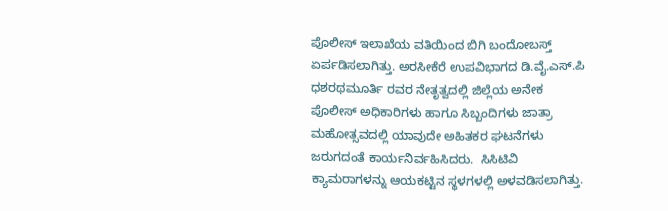ಪೊಲೀಸ್ ಇಲಾಖೆಯ ವತಿಯಿಂದ ಬಿಗಿ ಬಂದೋಬಸ್ತ್ ಏರ್ಪಡಿಸಲಾಗಿತ್ತು. ಅರಸೀಕೆರೆ ಉಪವಿಭಾಗದ ಡಿ.ವೈ.ಎಸ್.ಪಿ ಧಶರಥಮೂರ್ತಿ ರವರ ನೇತೃತ್ವದಲ್ಲಿ ಜಿಲ್ಲೆಯ ಅನೇಕ ಪೊಲೀಸ್ ಅಧಿಕಾರಿಗಳು ಹಾಗೂ ಸಿಬ್ಬಂದಿಗಳು ಜಾತ್ರಾ ಮಹೋತ್ಸವದಲ್ಲಿ ಯಾವುದೇ ಅಹಿತಕರ ಘಟನೆಗಳು ಜರುಗದಂತೆ ಕಾರ್ಯನಿರ್ವಹಿಸಿದರು.  ಸಿಸಿಟಿವಿ ಕ್ಯಾಮರಾಗಳನ್ನು ಆಯಕಟ್ಟಿನ ಸ್ಥಳಗಳಲ್ಲಿ ಅಳವಡಿಸಲಾಗಿತ್ತು.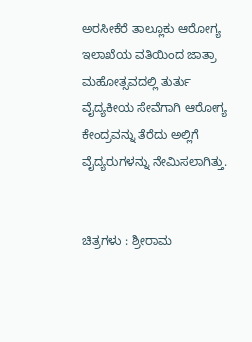ಅರಸೀಕೆರೆ ತಾಲ್ಲೂಕು ಆರೋಗ್ಯ ಇಲಾಖೆಯ ವತಿಯಿಂದ ಜಾತ್ರಾ ಮಹೋತ್ಸವದಲ್ಲಿ ತುರ್ತು ವೈದ್ಯಕೀಯ ಸೇವೆಗಾಗಿ ಆರೋಗ್ಯ ಕೇಂದ್ರವನ್ನು ತೆರೆದು ಅಲ್ಲಿಗೆ ವೈದ್ಯರುಗಳನ್ನು ನೇಮಿಸಲಾಗಿತ್ತು.


ಚಿತ್ರಗಳು : ಶ್ರೀರಾಮ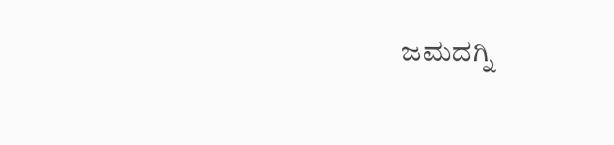ಜಮದಗ್ನಿ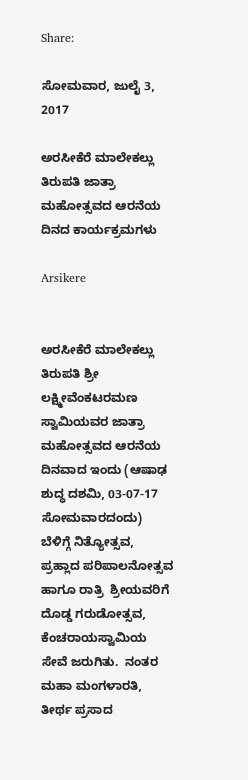Share:

ಸೋಮವಾರ, ಜುಲೈ 3, 2017

ಅರಸೀಕೆರೆ ಮಾಲೇಕಲ್ಲು ತಿರುಪತಿ ಜಾತ್ರಾ ಮಹೋತ್ಸವದ ಆರನೆಯ ದಿನದ ಕಾರ್ಯಕ್ರಮಗಳು

Arsikere


ಅರಸೀಕೆರೆ ಮಾಲೇಕಲ್ಲು ತಿರುಪತಿ ಶ್ರೀ ಲಕ್ಷ್ಮೀವೆಂಕಟರಮಣ ಸ್ವಾಮಿಯವರ ಜಾತ್ರಾ ಮಹೋತ್ಸವದ ಆರನೆಯ ದಿನವಾದ ಇಂದು (ಆಷಾಢ ಶುದ್ಧ ದಶಮಿ, 03-07-17 ಸೋಮವಾರದಂದು) ಬೆಳಿಗ್ಗೆ ನಿತ್ಯೋತ್ಸವ, ಪ್ರಹ್ಲಾದ ಪರಿಪಾಲನೋತ್ಸವ ಹಾಗೂ ರಾತ್ರಿ  ಶ್ರೀಯವರಿಗೆ ದೊಡ್ಡ ಗರುಡೋತ್ಸವ, ಕೆಂಚರಾಯಸ್ವಾಮಿಯ ಸೇವೆ ಜರುಗಿತು.  ನಂತರ ಮಹಾ ಮಂಗಳಾರತಿ, ತೀರ್ಥ ಪ್ರಸಾದ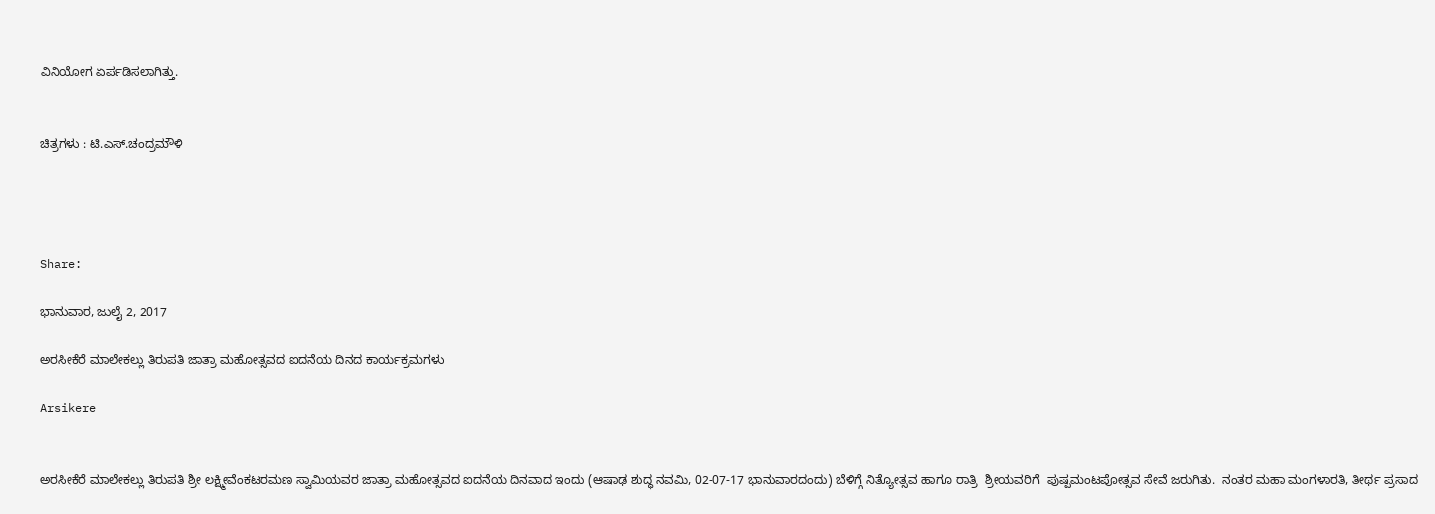ವಿನಿಯೋಗ ಏರ್ಪಡಿಸಲಾಗಿತ್ತು.


ಚಿತ್ರಗಳು : ಟಿ.ಎಸ್.ಚಂದ್ರಮೌಳಿ




Share:

ಭಾನುವಾರ, ಜುಲೈ 2, 2017

ಅರಸೀಕೆರೆ ಮಾಲೇಕಲ್ಲು ತಿರುಪತಿ ಜಾತ್ರಾ ಮಹೋತ್ಸವದ ಐದನೆಯ ದಿನದ ಕಾರ್ಯಕ್ರಮಗಳು

Arsikere


ಅರಸೀಕೆರೆ ಮಾಲೇಕಲ್ಲು ತಿರುಪತಿ ಶ್ರೀ ಲಕ್ಷ್ಮೀವೆಂಕಟರಮಣ ಸ್ವಾಮಿಯವರ ಜಾತ್ರಾ ಮಹೋತ್ಸವದ ಐದನೆಯ ದಿನವಾದ ಇಂದು (ಆಷಾಢ ಶುದ್ಧ ನವಮಿ, 02-07-17 ಭಾನುವಾರದಂದು) ಬೆಳಿಗ್ಗೆ ನಿತ್ಯೋತ್ಸವ ಹಾಗೂ ರಾತ್ರಿ  ಶ್ರೀಯವರಿಗೆ  ಪುಷ್ಪಮಂಟಪೋತ್ಸವ ಸೇವೆ ಜರುಗಿತು.  ನಂತರ ಮಹಾ ಮಂಗಳಾರತಿ, ತೀರ್ಥ ಪ್ರಸಾದ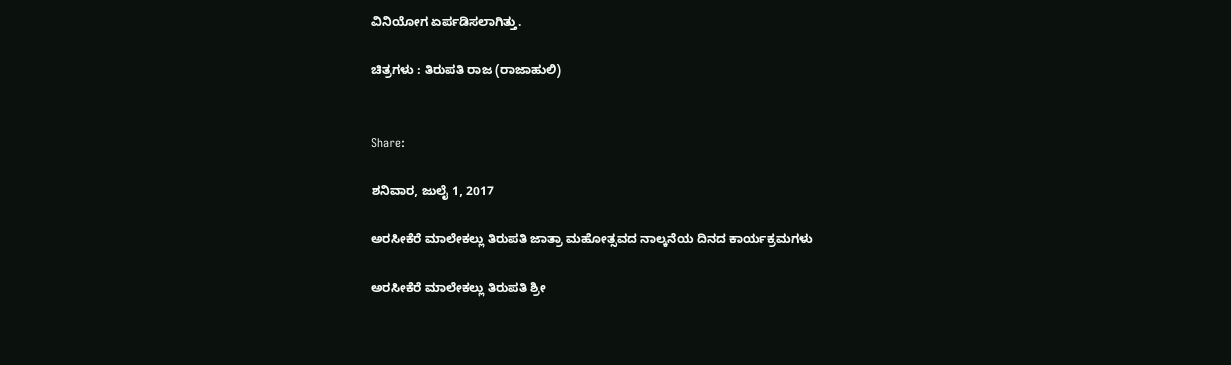ವಿನಿಯೋಗ ಏರ್ಪಡಿಸಲಾಗಿತ್ತು.

ಚಿತ್ರಗಳು : ತಿರುಪತಿ ರಾಜ (ರಾಜಾಹುಲಿ)


Share:

ಶನಿವಾರ, ಜುಲೈ 1, 2017

ಅರಸೀಕೆರೆ ಮಾಲೇಕಲ್ಲು ತಿರುಪತಿ ಜಾತ್ರಾ ಮಹೋತ್ಸವದ ನಾಲ್ಕನೆಯ ದಿನದ ಕಾರ್ಯಕ್ರಮಗಳು

ಅರಸೀಕೆರೆ ಮಾಲೇಕಲ್ಲು ತಿರುಪತಿ ಶ್ರೀ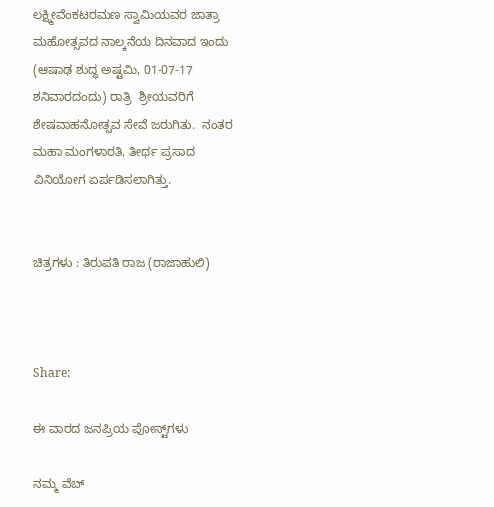ಲಕ್ಷ್ಮೀವೆಂಕಟರಮಣ ಸ್ವಾಮಿಯವರ ಜಾತ್ರಾ ಮಹೋತ್ಸವದ ನಾಲ್ಕನೆಯ ದಿನವಾದ ಇಂದು (ಆಷಾಢ ಶುದ್ಧ ಅಷ್ಟಮಿ, 01-07-17 ಶನಿವಾರದಂದು) ರಾತ್ರಿ  ಶ್ರೀಯವರಿಗೆ  ಶೇಷವಾಹನೋತ್ಸವ ಸೇವೆ ಜರುಗಿತು.  ನಂತರ ಮಹಾ ಮಂಗಳಾರತಿ, ತೀರ್ಥ ಪ್ರಸಾದ ವಿನಿಯೋಗ ಏರ್ಪಡಿಸಲಾಗಿತ್ತು.


ಚಿತ್ರಗಳು : ತಿರುಪತಿ ರಾಜ (ರಾಜಾಹುಲಿ)



Share:

ಈ ವಾರದ ಜನಪ್ರಿಯ ಪೋಸ್ಟ್‌ಗಳು

ನಮ್ಮ ವೆಬ್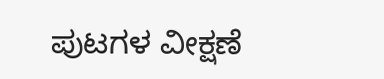ಪುಟಗಳ ವೀಕ್ಷಣೆ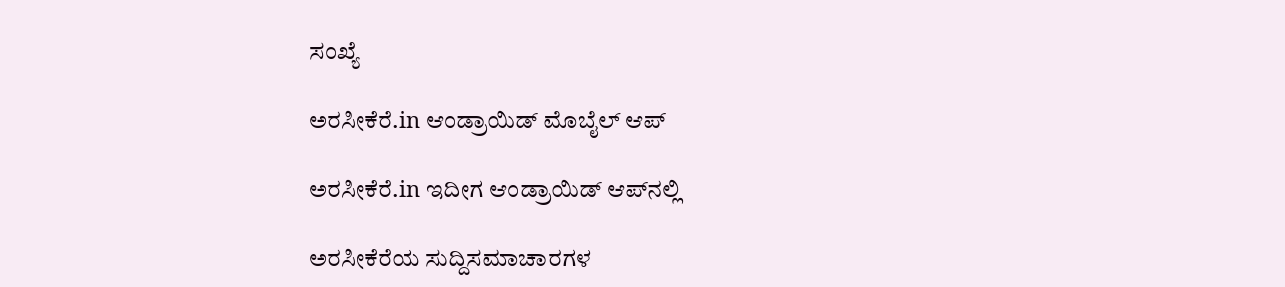ಸಂಖ್ಯೆ

ಅರಸೀಕೆರೆ.in ಆಂಡ್ರಾಯಿಡ್ ಮೊಬೈಲ್ ಆಪ್

ಅರಸೀಕೆರೆ.in ಇದೀಗ ಆಂಡ್ರಾಯಿಡ್ ಆಪ್‌ನಲ್ಲಿ

ಅರಸೀಕೆರೆಯ ಸುದ್ದಿಸಮಾಚಾರಗಳ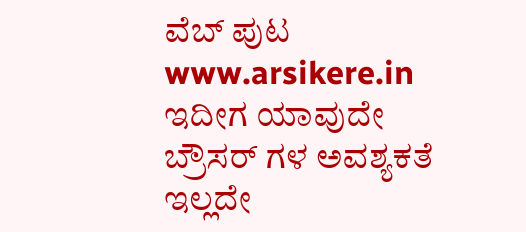ವೆಬ್ ಪುಟ www.arsikere.in ಇದೀಗ ಯಾವುದೇ ಬ್ರೌಸರ್ ಗಳ ಅವಶ್ಯಕತೆ ಇಲ್ಲದೇ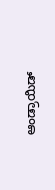ಆಂಡ್ರಾಯಿಡ್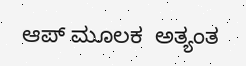ಆಪ್ ಮೂಲಕ  ಅತ್ಯಂತ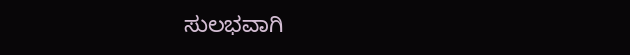ಸುಲಭವಾಗಿ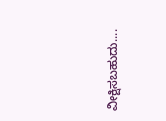ವೀಕ್ಷಿಸಬಹುದು....